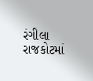રંગીલા રાજકોટમાં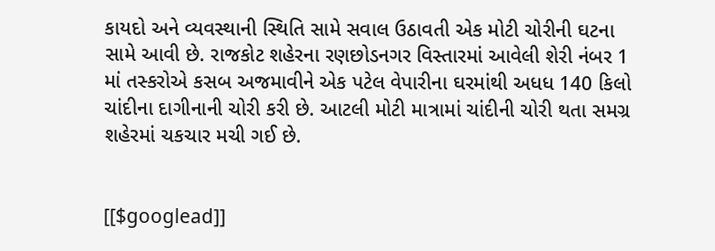કાયદો અને વ્યવસ્થાની સ્થિતિ સામે સવાલ ઉઠાવતી એક મોટી ચોરીની ઘટના સામે આવી છે. રાજકોટ શહેરના રણછોડનગર વિસ્તારમાં આવેલી શેરી નંબર 1 માં તસ્કરોએ કસબ અજમાવીને એક પટેલ વેપારીના ઘરમાંથી અધધ 140 કિલો ચાંદીના દાગીનાની ચોરી કરી છે. આટલી મોટી માત્રામાં ચાંદીની ચોરી થતા સમગ્ર શહેરમાં ચકચાર મચી ગઈ છે.


[[$googlead]]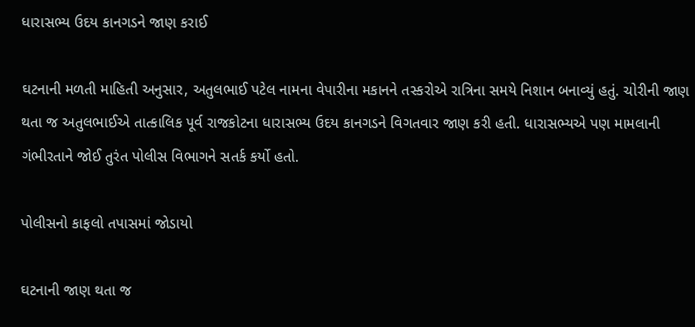ધારાસભ્ય ઉદય કાનગડને જાણ કરાઈ

ઘટનાની મળતી માહિતી અનુસાર, અતુલભાઈ પટેલ નામના વેપારીના મકાનને તસ્કરોએ રાત્રિના સમયે નિશાન બનાવ્યું હતું. ચોરીની જાણ થતા જ અતુલભાઈએ તાત્કાલિક પૂર્વ રાજકોટના ધારાસભ્ય ઉદય કાનગડને વિગતવાર જાણ કરી હતી. ધારાસભ્યએ પણ મામલાની ગંભીરતાને જોઈ તુરંત પોલીસ વિભાગને સતર્ક કર્યો હતો.

પોલીસનો કાફલો તપાસમાં જોડાયો

ઘટનાની જાણ થતા જ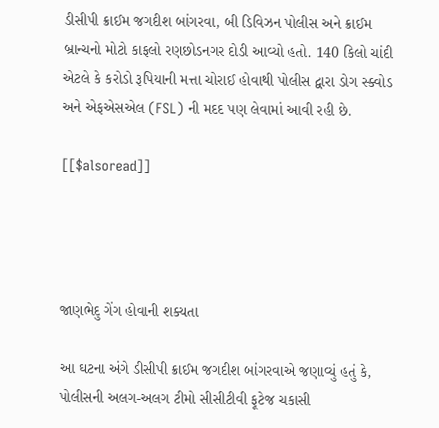ડીસીપી ક્રાઈમ જગદીશ બાંગરવા, બી ડિવિઝન પોલીસ અને ક્રાઈમ બ્રાન્ચનો મોટો કાફલો રણછોડનગર દોડી આવ્યો હતો. 140 કિલો ચાંદી એટલે કે કરોડો રૂપિયાની મત્તા ચોરાઈ હોવાથી પોલીસ દ્વારા ડોગ સ્ક્વોડ અને એફએસએલ (FSL) ની મદદ પણ લેવામાં આવી રહી છે.

[[$alsoread]]




જાણભેદુ ગેંગ હોવાની શક્યતા

આ ઘટના અંગે ડીસીપી ક્રાઈમ જગદીશ બાંગરવાએ જણાવ્યું હતું કે, પોલીસની અલગ-અલગ ટીમો સીસીટીવી ફૂટેજ ચકાસી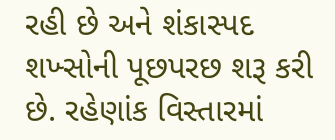રહી છે અને શંકાસ્પદ શખ્સોની પૂછપરછ શરૂ કરી છે. રહેણાંક વિસ્તારમાં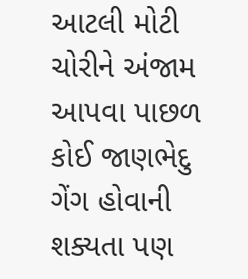આટલી મોટી ચોરીને અંજામ આપવા પાછળ કોઈ જાણભેદુ ગેંગ હોવાની શક્યતા પણ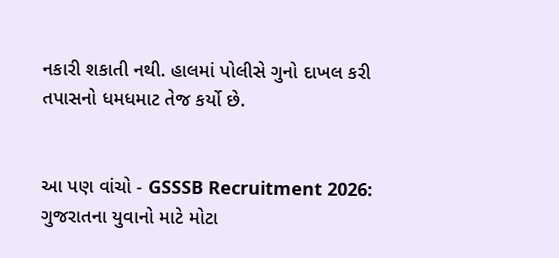નકારી શકાતી નથી. હાલમાં પોલીસે ગુનો દાખલ કરી તપાસનો ધમધમાટ તેજ કર્યો છે.


આ પણ વાંચો - GSSSB Recruitment 2026: ગુજરાતના યુવાનો માટે મોટા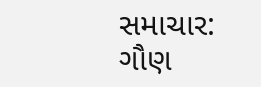સમાચાર: ગૌણ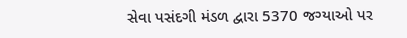સેવા પસંદગી મંડળ દ્વારા 5370 જગ્યાઓ પર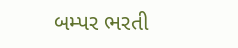બમ્પર ભરતી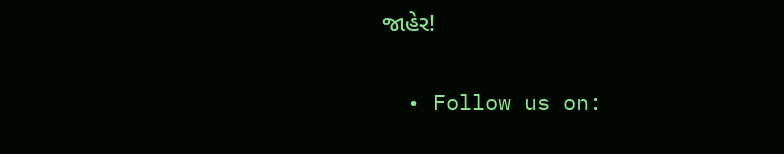જાહેર!


  • Follow us on: